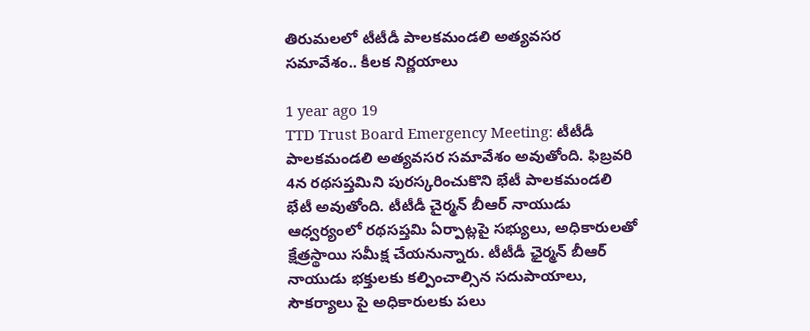తిరుమలలో టీటీడీ పాలకమండలి అత్యవసర సమావేశం.. కీలక నిర్ణయాలు

1 year ago 19
TTD Trust Board Emergency Meeting: టీటీడీ పాలకమండలి అత్యవసర సమావేశం అవుతోంది. ఫిబ్రవరి 4న రథసప్తమిని పురస్కరించుకొని భేటీ పాలకమండలి భేటీ అవుతోంది. టీటీడీ చైర్మన్ బీఆర్ నాయుడు ఆధ్వర్యంలో రథసప్తమి ఏర్పాట్లపై సభ్యులు, అధికారులతో క్షేత్రస్థాయి సమీక్ష చేయనున్నారు. టీటీడీ ఛైర్మన్ బీఆర్ నాయుడు భక్తులకు కల్పించాల్సిన సదుపాయాలు, సౌకర్యాలు పై అధికారులకు పలు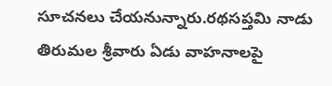సూచనలు చేయనున్నారు.రథసప్తమి నాడు తిరుమల శ్రీవారు ఏడు వాహనాలపై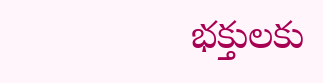భక్తులకు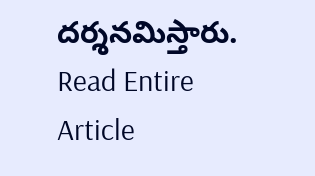దర్శనమిస్తారు.
Read Entire Article